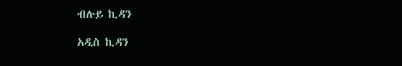ብሉይ ኪዳን

አዲስ ኪዳን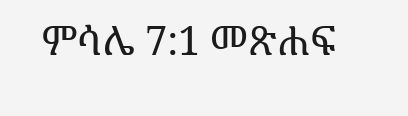ምሳሌ 7:1 መጽሐፍ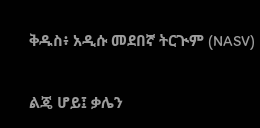ቅዱስ፥ አዲሱ መደበኛ ትርጒም (NASV)

ልጄ ሆይ፤ ቃሌን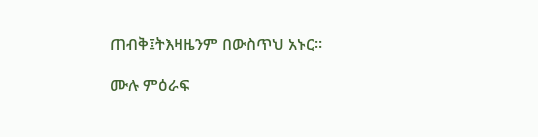ጠብቅ፤ትእዛዜንም በውስጥህ አኑር።

ሙሉ ምዕራፍ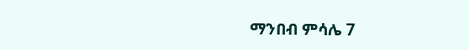ማንበብ ምሳሌ 7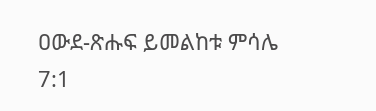ዐውደ-ጽሑፍ ይመልከቱ ምሳሌ 7:1